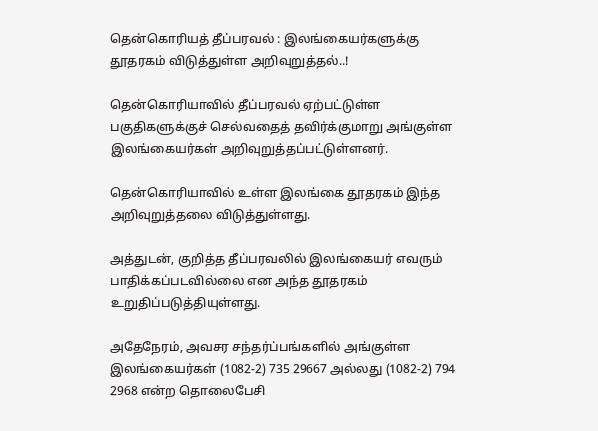தென்கொரியத் தீப்பரவல் : இலங்கையர்களுக்கு தூதரகம் விடுத்துள்ள அறிவுறுத்தல்..!

தென்கொரியாவில் தீப்பரவல் ஏற்பட்டுள்ள பகுதிகளுக்குச் செல்வதைத் தவிர்க்குமாறு அங்குள்ள இலங்கையர்கள் அறிவுறுத்தப்பட்டுள்ளனர்.

தென்கொரியாவில் உள்ள இலங்கை தூதரகம் இந்த அறிவுறுத்தலை விடுத்துள்ளது.

அத்துடன், குறித்த தீப்பரவலில் இலங்கையர் எவரும் பாதிக்கப்படவில்லை என அந்த தூதரகம் உறுதிப்படுத்தியுள்ளது.

அதேநேரம், அவசர சந்தர்ப்பங்களில் அங்குள்ள இலங்கையர்கள் (1082-2) 735 29667 அல்லது (1082-2) 794 2968 என்ற தொலைபேசி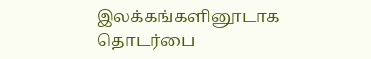இலக்கங்களினூடாக தொடர்பை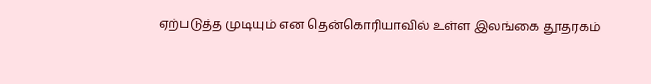ஏற்படுத்த முடியும் என தென்கொரியாவில் உள்ள இலங்கை தூதரகம்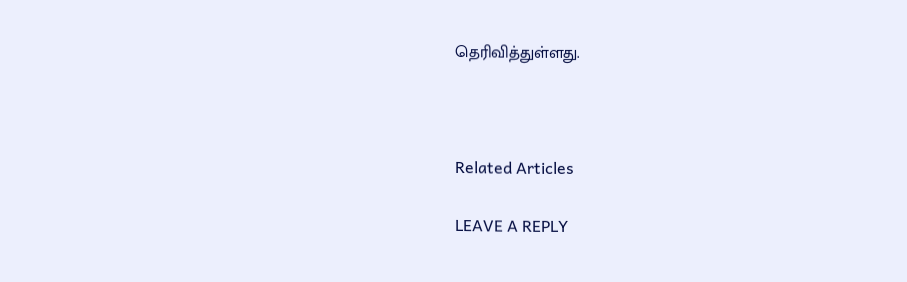தெரிவித்துள்ளது.



Related Articles

LEAVE A REPLY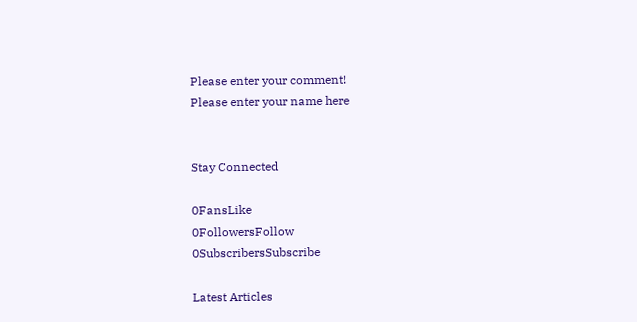Please enter your comment!
Please enter your name here


Stay Connected

0FansLike
0FollowersFollow
0SubscribersSubscribe

Latest Articles